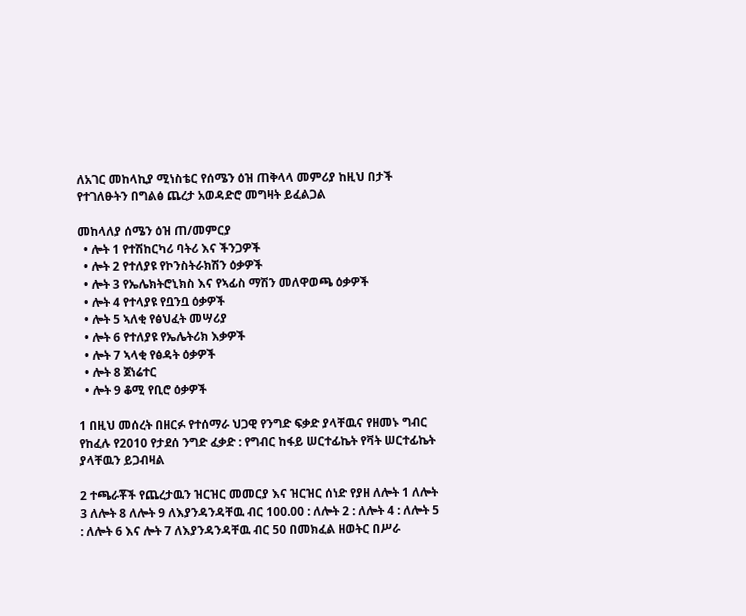ለአገር መከላኪያ ሚነስቴር የሰሜን ዕዝ ጠቅላላ መምሪያ ከዚህ በታች የተገለፁትን በግልፅ ጨረታ አወዳድሮ መግዛት ይፈልጋል

መከላለያ ሰሜን ዕዝ ጠ/መምርያ
  • ሎት 1 የተሽከርካሪ ባትሪ እና ችንጋዎች
  • ሎት 2 የተለያዩ የኮንስትራክሽን ዕቃዎች
  • ሎት 3 የኤሌክትሮኒክስ እና የኣፊስ ማሽን መለዋወጫ ዕቃዎች
  • ሎት 4 የተላያዩ የቧንቧ ዕቃዎች
  • ሎት 5 ኣለቂ የፅህፈት መሣሪያ
  • ሎት 6 የተለያዩ የኤሌትሪክ እቃዎች
  • ሎት 7 ኣላቂ የፅዳት ዕቃዎች
  • ሎት 8 ጀነሬተር
  • ሎት 9 ቆሚ የቢሮ ዕቃዎች

1 በዚህ መሰረት በዘርፉ የተሰማራ ህጋዊ የንግድ ፍቃድ ያላቸዉና የዘመኑ ግብር የከፈሉ የ2010 የታደሰ ንግድ ፈቃድ : የግብር ከፋይ ሠርተፊኬት የቫት ሠርተፊኬት ያላቸዉን ይጋብዛል

2 ተጫራቾች የጨረታዉን ዝርዝር መመርያ እና ዝርዝር ሰነድ የያዘ ለሎት 1 ለሎት 3 ለሎት 8 ለሎት 9 ለእያንዳንዳቸዉ ብር 100.00 : ለሎት 2 : ለሎት 4 : ለሎት 5 : ለሎት 6 እና ሎት 7 ለእያንዳንዳቸዉ ብር 50 በመክፈል ዘወትር በሥራ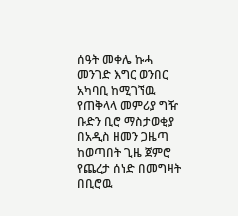ሰዓት መቀሌ ኩሓ መንገድ እግር ወንበር አካባቢ ከሚገኘዉ የጠቅላላ መምሪያ ግዥ ቡድን ቢሮ ማስታወቂያ በአዲስ ዘመን ጋዜጣ ከወጣበት ጊዜ ጀምሮ የጨረታ ሰነድ በመግዛት በቢሮዉ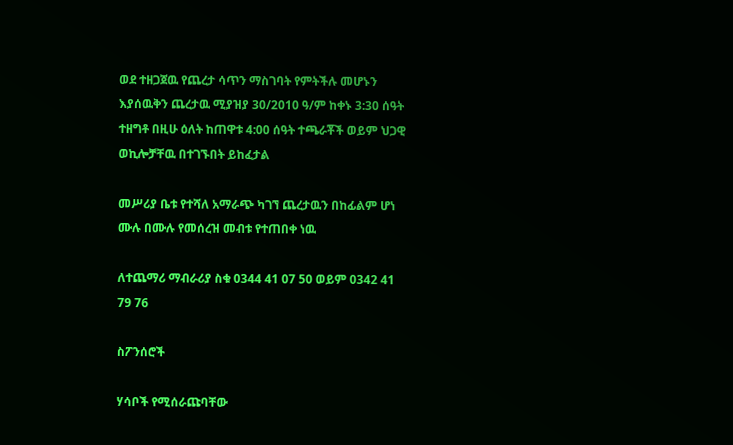ወደ ተዘጋጀዉ የጨረታ ሳጥን ማስገባት የምትችሉ መሆኑን እያሰዉቅን ጨረታዉ ሚያዝያ 30/2010 ዓ/ም ከቀኑ 3:30 ሰዓት ተዘግቶ በዚሁ ዕለት ከጠዋቱ 4:00 ሰዓት ተጫራቾች ወይም ህጋዊ ወኪሎቻቸዉ በተገኙበት ይከፈታል

መሥሪያ ቤቱ የተሻለ አማራጭ ካገኘ ጨረታዉን በከፊልም ሆነ ሙሉ በሙሉ የመሰረዝ መብቱ የተጠበቀ ነዉ

ለተጨማሪ ማብራሪያ ስቁ 0344 41 07 50 ወይም 0342 41 79 76

ስፖንሰሮች

ሃሳቦች የሚሰራጩባቸው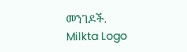መንገዶች.
Milkta Logo